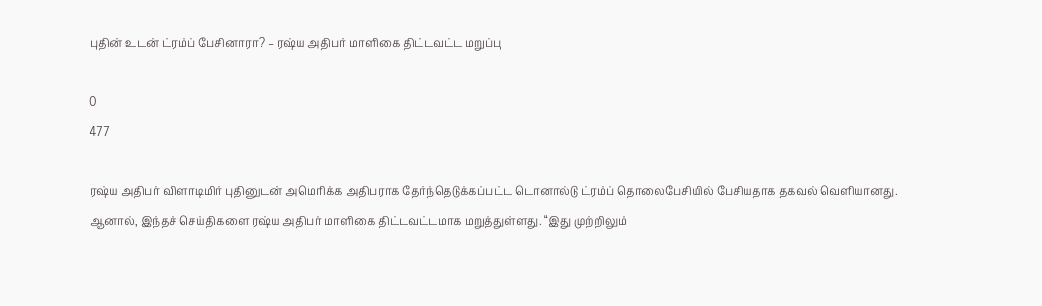புதின் உடன் ட்ரம்ப் பேசினாரா? – ரஷ்ய அதிபர் மாளிகை திட்டவட்ட மறுப்பு

0
477

ரஷ்ய அதிபர் விளாடிமிர் புதினுடன் அமெரிக்க அதிபராக தேர்ந்தெடுக்கப்பட்ட டொனால்டு ட்ரம்ப் தொலைபேசியில் பேசியதாக தகவல் வெளியானது. ஆனால், இந்தச் செய்திகளை ரஷ்ய அதிபர் மாளிகை திட்டவட்டமாக மறுத்துள்ளது. “இது முற்றிலும்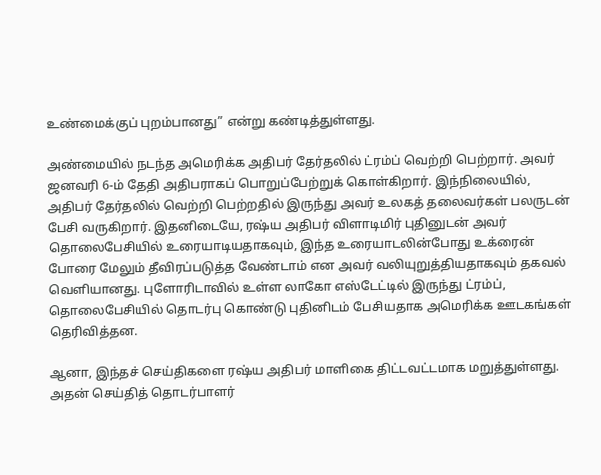உண்மைக்குப் புறம்பானது” என்று கண்டித்துள்ளது.

அண்மையில் நடந்த அமெரிக்க அதிபர் தேர்தலில் ட்ரம்ப் வெற்றி பெற்றார். அவர் ஜனவரி 6-ம் தேதி அதிபராகப் பொறுப்பேற்றுக் கொள்கிறார். இந்நிலையில், அதிபர் தேர்தலில் வெற்றி பெற்றதில் இருந்து அவர் உலகத் தலைவர்கள் பலருடன் பேசி வருகிறார். இதனிடையே, ரஷ்ய அதிபர் விளாடிமிர் புதினுடன் அவர் தொலைபேசியில் உரையாடியதாகவும், இந்த உரையாடலின்போது உக்ரைன் போரை மேலும் தீவிரப்படுத்த வேண்டாம் என அவர் வலியுறுத்தியதாகவும் தகவல் வெளியானது. புளோரிடாவில் உள்ள லாகோ எஸ்டேட்டில் இருந்து ட்ரம்ப், தொலைபேசியில் தொடர்பு கொண்டு புதினிடம் பேசியதாக அமெரிக்க ஊடகங்கள் தெரிவித்தன.

ஆனா, இந்தச் செய்திகளை ரஷ்ய அதிபர் மாளிகை திட்டவட்டமாக மறுத்துள்ளது. அதன் செய்தித் தொடர்பாளர்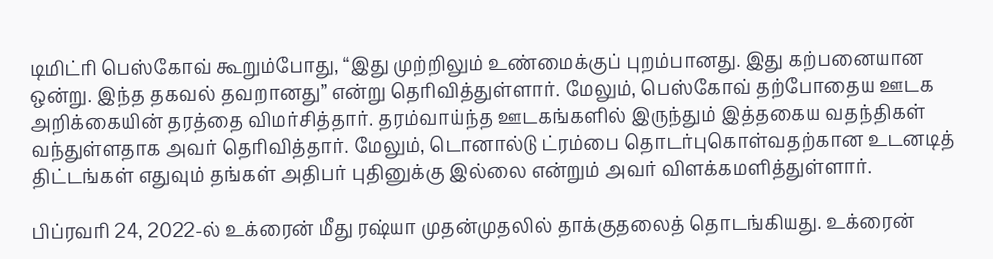டிமிட்ரி பெஸ்கோவ் கூறும்போது, “இது முற்றிலும் உண்மைக்குப் புறம்பானது. இது கற்பனையான ஒன்று. இந்த தகவல் தவறானது” என்று தெரிவித்துள்ளார். மேலும், பெஸ்கோவ் தற்போதைய ஊடக அறிக்கையின் தரத்தை விமர்சித்தார். தரம்வாய்ந்த ஊடகங்களில் இருந்தும் இத்தகைய வதந்திகள் வந்துள்ளதாக அவர் தெரிவித்தார். மேலும், டொனால்டு ட்ரம்பை தொடர்புகொள்வதற்கான உடனடித் திட்டங்கள் எதுவும் தங்கள் அதிபர் புதினுக்கு இல்லை என்றும் அவர் விளக்கமளித்துள்ளார்.

பிப்ரவரி 24, 2022-ல் உக்ரைன் மீது ரஷ்யா முதன்முதலில் தாக்குதலைத் தொடங்கியது. உக்ரைன்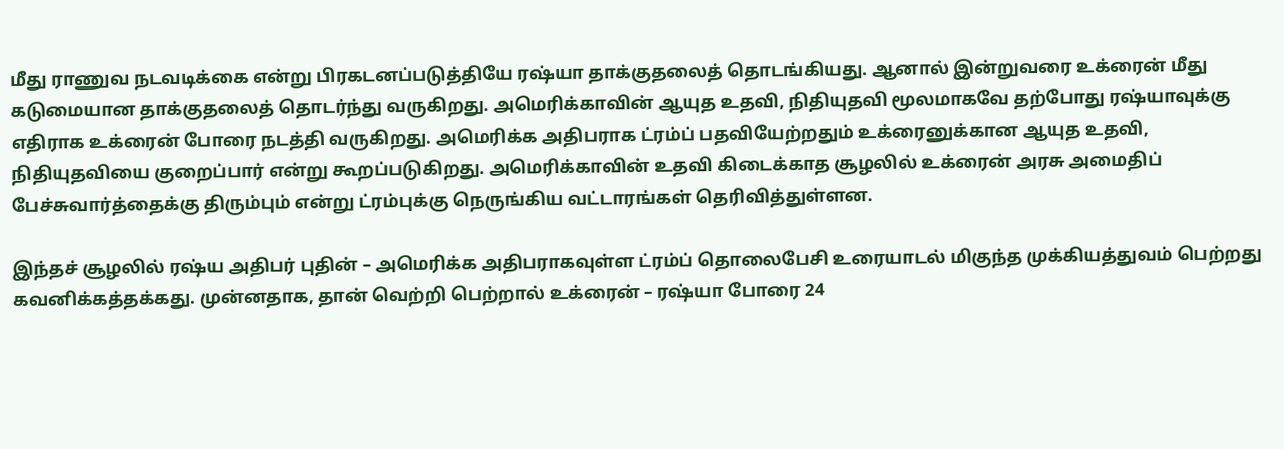மீது ராணுவ நடவடிக்கை என்று பிரகடனப்படுத்தியே ரஷ்யா தாக்குதலைத் தொடங்கியது. ஆனால் இன்றுவரை உக்ரைன் மீது கடுமையான தாக்குதலைத் தொடர்ந்து வருகிறது. அமெரிக்காவின் ஆயுத உதவி, நிதியுதவி மூலமாகவே தற்போது ரஷ்யாவுக்கு எதிராக உக்ரைன் போரை நடத்தி வருகிறது. அமெரிக்க அதிபராக ட்ரம்ப் பதவியேற்றதும் உக்ரைனுக்கான ஆயுத உதவி, நிதியுதவியை குறைப்பார் என்று கூறப்படுகிறது. அமெரிக்காவின் உதவி கிடைக்காத சூழலில் உக்ரைன் அரசு அமைதிப் பேச்சுவார்த்தைக்கு திரும்பும் என்று ட்ரம்புக்கு நெருங்கிய வட்டாரங்கள் தெரிவித்துள்ளன.

இந்தச் சூழலில் ரஷ்ய அதிபர் புதின் – அமெரிக்க அதிபராகவுள்ள ட்ரம்ப் தொலைபேசி உரையாடல் மிகுந்த முக்கியத்துவம் பெற்றது கவனிக்கத்தக்கது. முன்னதாக, தான் வெற்றி பெற்றால் உக்ரைன் – ரஷ்யா போரை 24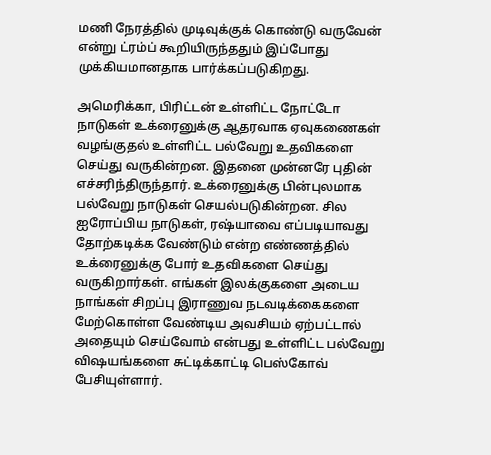மணி நேரத்தில் முடிவுக்குக் கொண்டு வருவேன் என்று ட்ரம்ப் கூறியிருந்ததும் இப்போது முக்கியமானதாக பார்க்கப்படுகிறது.

அமெரிக்கா, பிரிட்டன் உள்ளிட்ட நோட்டோ நாடுகள் உக்ரைனுக்கு ஆதரவாக ஏவுகணைகள் வழங்குதல் உள்ளிட்ட பல்வேறு உதவிகளை செய்து வருகின்றன. இதனை முன்னரே புதின் எச்சரிந்திருந்தார். உக்ரைனுக்கு பின்புலமாக பல்வேறு நாடுகள் செயல்படுகின்றன. சில ஐரோப்பிய நாடுகள், ரஷ்யாவை எப்படியாவது தோற்கடிக்க வேண்டும் என்ற எண்ணத்தில் உக்ரைனுக்கு போர் உதவிகளை செய்து வருகிறார்கள். எங்கள் இலக்குகளை அடைய நாங்கள் சிறப்பு இராணுவ நடவடிக்கைகளை மேற்கொள்ள வேண்டிய அவசியம் ஏற்பட்டால் அதையும் செய்வோம் என்பது உள்ளிட்ட பல்வேறு விஷயங்களை சுட்டிக்காட்டி பெஸ்கோவ் பேசியுள்ளார்.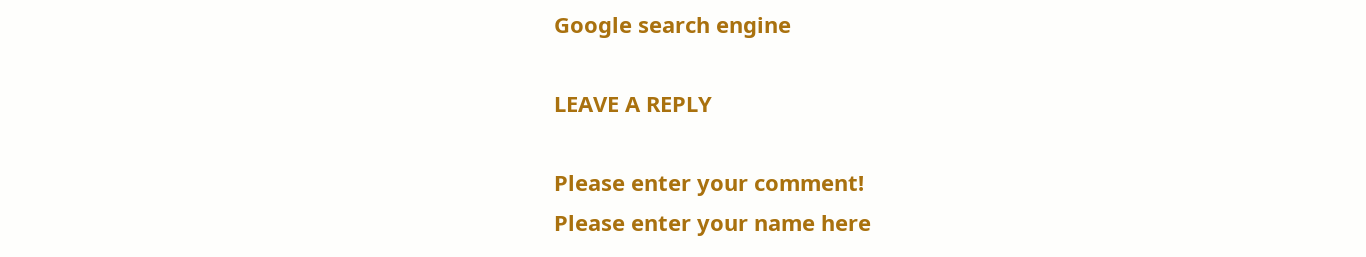Google search engine

LEAVE A REPLY

Please enter your comment!
Please enter your name here